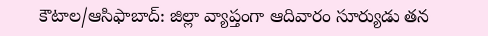కౌటాల/ఆసిఫాబాద్: జిల్లా వ్యాప్తంగా ఆదివారం సూర్యుడు తన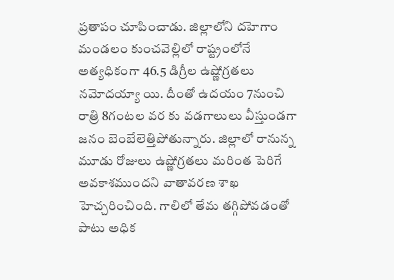ప్రతాపం చూపించాడు. జిల్లాలోని దహెగాం మండలం కుంచవెల్లిలో రాష్ట్రంలోనే అత్యధికంగా 46.5 డిగ్రీల ఉష్ణోగ్రతలు నమోదయ్యా యి. దీంతో ఉదయం 7నుంచి రాత్రి 8గంటల వర కు వడగాలులు వీస్తుండగా జనం బెంబేలెత్తిపోతున్నారు. జిల్లాలో రానున్న మూడు రోజులు ఉష్ణోగ్రతలు మరింత పెరిగే అవకాశముందని వాతావరణ శాఖ హెచ్చరించింది. గాలిలో తేమ తగ్గిపోవడంతో పాటు అధిక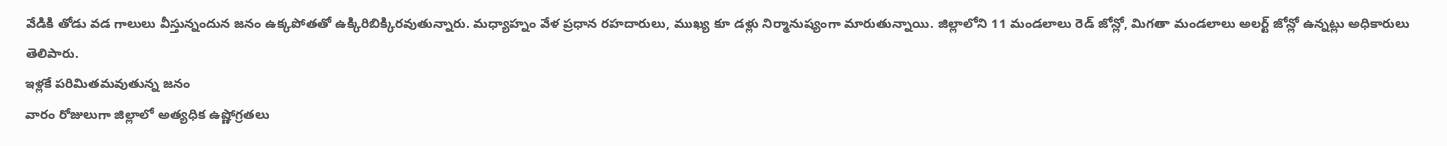వేడికి తోడు వడ గాలులు వీస్తున్నందున జనం ఉక్కపోతతో ఉక్కిరిబిక్కిరవుతున్నారు. మధ్యాహ్నం వేళ ప్రధాన రహదారులు, ముఖ్య కూ డళ్లు నిర్మానుష్యంగా మారుతున్నాయి. జిల్లాలోని 11 మండలాలు రెడ్ జోన్లో, మిగతా మండలాలు అలర్ట్ జోన్లో ఉన్నట్లు అధికారులు తెలిపారు.
ఇళ్లకే పరిమితమవుతున్న జనం
వారం రోజులుగా జిల్లాలో అత్యధిక ఉష్ణోగ్రతలు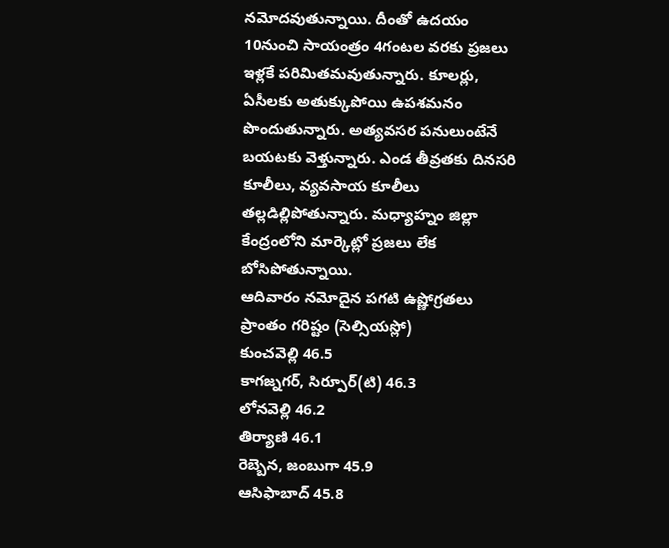నమోదవుతున్నాయి. దీంతో ఉదయం 10నుంచి సాయంత్రం 4గంటల వరకు ప్రజలు ఇళ్లకే పరిమితమవుతున్నారు. కూలర్లు, ఏసీలకు అతుక్కుపోయి ఉపశమనం పొందుతున్నారు. అత్యవసర పనులుంటేనే బయటకు వెళ్తున్నారు. ఎండ తీవ్రతకు దినసరి కూలీలు, వ్యవసాయ కూలీలు తల్లడిల్లిపోతున్నారు. మధ్యాహ్నం జిల్లా కేంద్రంలోని మార్కెట్లో ప్రజలు లేక బోసిపోతున్నాయి.
ఆదివారం నమోదైన పగటి ఉష్ణోగ్రతలు
ప్రాంతం గరిష్టం (సెల్సియస్లో)
కుంచవెల్లి 46.5
కాగజ్నగర్, సిర్పూర్(టి) 46.3
లోనవెల్లి 46.2
తిర్యాణి 46.1
రెబ్బెన, జంబుగా 45.9
ఆసిఫాబాద్ 45.8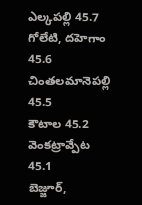ఎల్కపల్లి 45.7
గోలేటి, దహెగాం 45.6
చింతలమానెపల్లి 45.5
కౌటాల 45.2
వెంకట్రావ్పేట 45.1
బెజ్జూర్,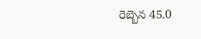రెబ్బెన 45.0